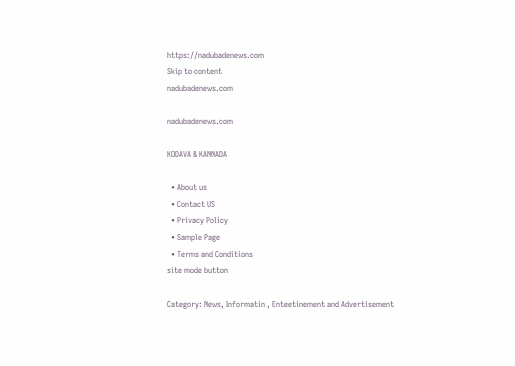https://nadubadenews.com
Skip to content
nadubadenews.com

nadubadenews.com

KODAVA & KANNADA

  • About us
  • Contact US
  • Privacy Policy
  • Sample Page
  • Terms and Conditions
site mode button

Category: News, Informatin , Enteetinement and Advertisement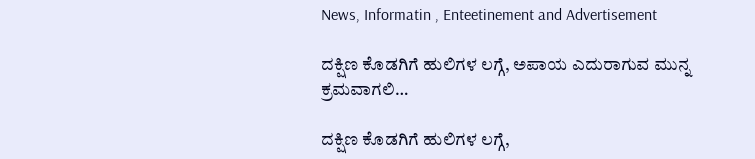News, Informatin , Enteetinement and Advertisement

ದಕ್ಷಿಣ ಕೊಡಗಿಗೆ ಹುಲಿಗಳ ಲಗ್ಗೆ, ಅಪಾಯ ಎದುರಾಗುವ ಮುನ್ನ ಕ್ರಮವಾಗಲಿ…

ದಕ್ಷಿಣ ಕೊಡಗಿಗೆ ಹುಲಿಗಳ ಲಗ್ಗೆ,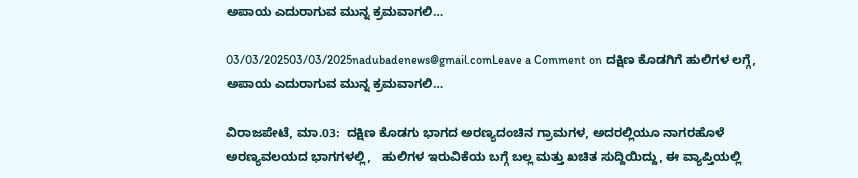ಅಪಾಯ ಎದುರಾಗುವ ಮುನ್ನ ಕ್ರಮವಾಗಲಿ…

03/03/202503/03/2025nadubadenews@gmail.comLeave a Comment on ದಕ್ಷಿಣ ಕೊಡಗಿಗೆ ಹುಲಿಗಳ ಲಗ್ಗೆ, ಅಪಾಯ ಎದುರಾಗುವ ಮುನ್ನ ಕ್ರಮವಾಗಲಿ…

ವಿರಾಜಪೇಟೆ, ಮಾ.03:  ದಕ್ಷಿಣ ಕೊಡಗು ಭಾಗದ ಅರಣ್ಯದಂಚಿನ ಗ್ರಾಮಗಳ, ಅದರಲ್ಲಿಯೂ ನಾಗರಹೊಳೆ ಅರಣ್ಯವಲಯದ ಭಾಗಗಳಲ್ಲಿ,   ಹುಲಿಗಳ ಇರುವಿಕೆಯ ಬಗ್ಗೆ ಬಲ್ಲ ಮತ್ತು ಖಚಿತ ಸುದ್ದಿಯಿದ್ದು, ಈ ವ್ಯಾಪ್ತಿಯಲ್ಲಿ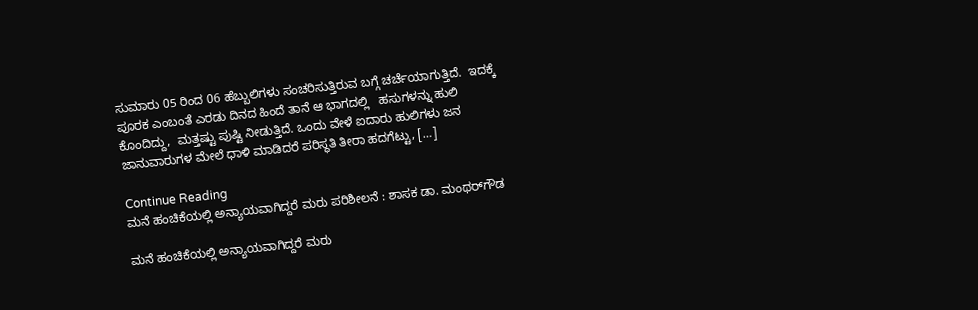ಸುಮಾರು 05 ರಿಂದ 06 ಹೆಬ್ಬುಲಿಗಳು ಸಂಚರಿಸುತ್ತಿರುವ ಬಗ್ಗೆ ಚರ್ಚೆಯಾಗುತ್ತಿದೆ.  ಇದಕ್ಕೆ ಪೂರಕ ಎಂಬಂತೆ ಎರಡು ದಿನದ ಹಿಂದೆ ತಾನೆ ಆ ಭಾಗದಲ್ಲಿ   ಹಸುಗಳನ್ನು ಹುಲಿ ಕೊಂದಿದ್ದು,  ಮತ್ತಷ್ಟು ಪುಷ್ಟಿ ನೀಡುತ್ತಿದೆ. ಒಂದು ವೇಳೆ ಐದಾರು ಹುಲಿಗಳು ಜನ ಜಾನುವಾರುಗಳ ಮೇಲೆ ಧಾಳಿ ಮಾಡಿದರೆ ಪರಿಸ್ಥತಿ ತೀರಾ ಹದಗೆಟ್ಟು, […]

Continue Reading
ಮನೆ ಹಂಚಿಕೆಯಲ್ಲಿ ಅನ್ಯಾಯವಾಗಿದ್ದರೆ ಮರು ಪರಿಶೀಲನೆ : ಶಾಸಕ ಡಾ. ಮಂಥರ್‌ಗೌಡ

ಮನೆ ಹಂಚಿಕೆಯಲ್ಲಿ ಅನ್ಯಾಯವಾಗಿದ್ದರೆ ಮರು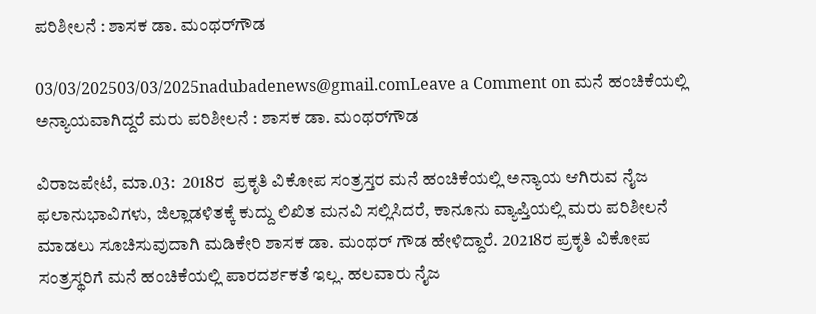ಪರಿಶೀಲನೆ : ಶಾಸಕ ಡಾ. ಮಂಥರ್‌ಗೌಡ

03/03/202503/03/2025nadubadenews@gmail.comLeave a Comment on ಮನೆ ಹಂಚಿಕೆಯಲ್ಲಿ ಅನ್ಯಾಯವಾಗಿದ್ದರೆ ಮರು ಪರಿಶೀಲನೆ : ಶಾಸಕ ಡಾ. ಮಂಥರ್‌ಗೌಡ

ವಿರಾಜಪೇಟೆ, ಮಾ.03:  2018ರ  ಪ್ರಕೃತಿ ವಿಕೋಪ ಸಂತ್ರಸ್ತರ ಮನೆ ಹಂಚಿಕೆಯಲ್ಲಿ ಅನ್ಯಾಯ ಆಗಿರುವ ನೈಜ ಫಲಾನುಭಾವಿಗಳು, ಜಿಲ್ಲಾಡಳಿತಕ್ಕೆ ಕುದ್ದು ಲಿಖಿತ ಮನವಿ ಸಲ್ಲಿಸಿದರೆ, ಕಾನೂನು ವ್ಯಾಪ್ತಿಯಲ್ಲಿ ಮರು ಪರಿಶೀಲನೆ ಮಾಡಲು ಸೂಚಿಸುವುದಾಗಿ ಮಡಿಕೇರಿ ಶಾಸಕ ಡಾ. ಮಂಥರ್‌ ಗೌಡ ಹೇಳಿದ್ದಾರೆ. 20218ರ ಪ್ರಕೃತಿ ವಿಕೋಪ ಸಂತ್ರಸ್ಥರಿಗೆ ಮನೆ ಹಂಚಿಕೆಯಲ್ಲಿ ಪಾರದರ್ಶಕತೆ ಇಲ್ಲ. ಹಲವಾರು ನೈಜ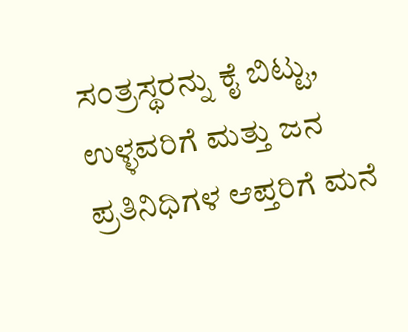ಸಂತ್ರಸ್ಥರನ್ನು ಕೈ ಬಿಟ್ಟು, ಉಳ್ಳವರಿಗೆ ಮತ್ತು ಜನ ಪ್ರತಿನಿಧಿಗಳ ಆಪ್ತರಿಗೆ ಮನೆ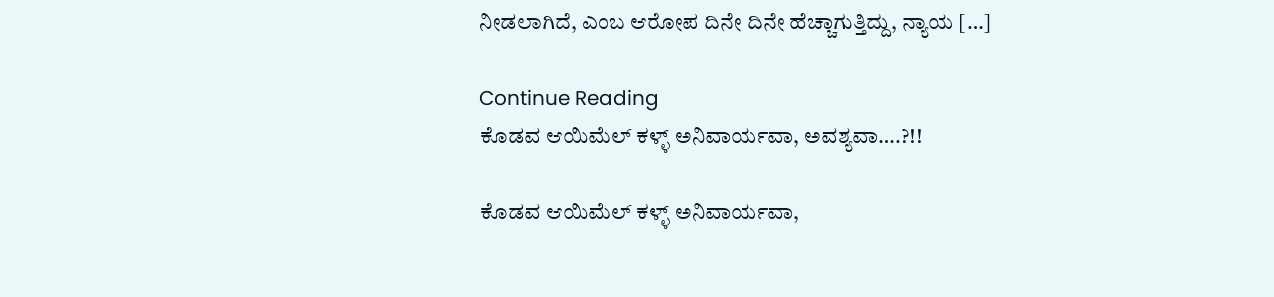ನೀಡಲಾಗಿದೆ, ಎಂಬ ಆರೋಪ ದಿನೇ ದಿನೇ ಹೆಚ್ಚಾಗುತ್ತಿದ್ದು, ನ್ಯಾಯ […]

Continue Reading
ಕೊಡವ ಆಯಿಮೆಲ್‌ ಕಳ್ಳ್‌ ಅನಿವಾರ್ಯವಾ, ಅವಶ್ಯವಾ….?!!

ಕೊಡವ ಆಯಿಮೆಲ್‌ ಕಳ್ಳ್‌ ಅನಿವಾರ್ಯವಾ,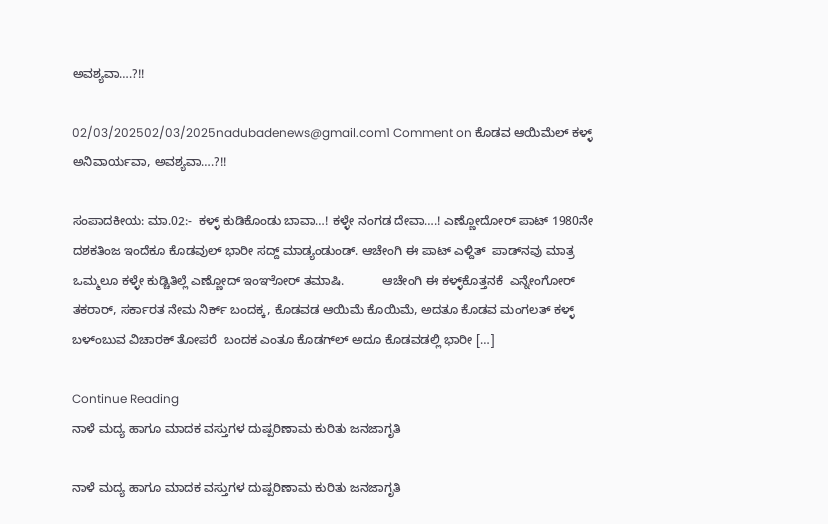ಅವಶ್ಯವಾ….?!!

02/03/202502/03/2025nadubadenews@gmail.com1 Comment on ಕೊಡವ ಆಯಿಮೆಲ್‌ ಕಳ್ಳ್‌ ಅನಿವಾರ್ಯವಾ, ಅವಶ್ಯವಾ….?!!

ಸಂಪಾದಕೀಯ: ಮಾ.02:-  ಕಳ್ಳ್‌ ಕುಡಿಕೊಂಡು ಬಾವಾ…! ಕಳ್ಳೇ ನಂಗಡ ದೇವಾ….! ಎಣ್ಣೋದೋರ್‌ ಪಾಟ್‌ 1980ನೇ ದಶಕತಿಂಜ ಇಂದೆಕೂ ಕೊಡವುಲ್‌ ಭಾರೀ ಸದ್ದ್‌ ಮಾಡ್ಯಂಡುಂಡ್. ಆಚೇಂಗಿ ಈ ಪಾಟ್‌ ಎಳ್ದಿತ್‌  ಪಾಡ್‌ನವು ಮಾತ್ರ ಒಮ್ಮಲೂ ಕಳ್ಳೇ ಕುಡ್ಚಿತಿಲ್ಲೆ ಎಣ್ಣೋದ್‌ ಇಂಞೋರ್‌ ತಮಾಷಿ.           ಆಚೇಂಗಿ ಈ ಕಳ್ಳ್‌ಕೊತ್ತನಕೆ  ಎನ್ನೇಂಗೋರ್‌ ತಕರಾರ್‌, ಸರ್ಕಾರತ ನೇಮ ನಿರ್ಕ್‌ ಬಂದಕ್ಕ, ಕೊಡವಡ ಆಯಿಮೆ ಕೊಯಿಮೆ, ಅದತೂ ಕೊಡವ ಮಂಗಲತ್‌ ಕಳ್ಳ್‌ ಬಳ್ಂಬುವ ವಿಚಾರಕ್‌ ತೋಪರೆ  ಬಂದಕ ಎಂತೂ ಕೊಡಗ್‌ಲ್‌ ಅದೂ ಕೊಡವಡಲ್ಲಿ ಭಾರೀ […]

Continue Reading
ನಾಳೆ ಮದ್ಯ ಹಾಗೂ ಮಾದಕ ವಸ್ತುಗಳ ದುಷ್ಪರಿಣಾಮ ಕುರಿತು ಜನಜಾಗೃತಿ

ನಾಳೆ ಮದ್ಯ ಹಾಗೂ ಮಾದಕ ವಸ್ತುಗಳ ದುಷ್ಪರಿಣಾಮ ಕುರಿತು ಜನಜಾಗೃತಿ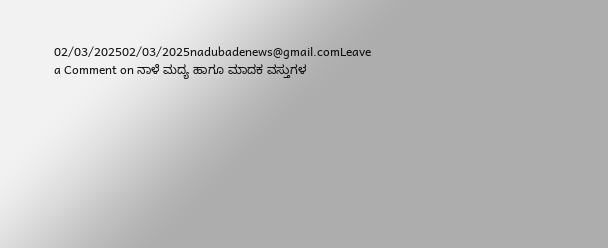02/03/202502/03/2025nadubadenews@gmail.comLeave a Comment on ನಾಳೆ ಮದ್ಯ ಹಾಗೂ ಮಾದಕ ವಸ್ತುಗಳ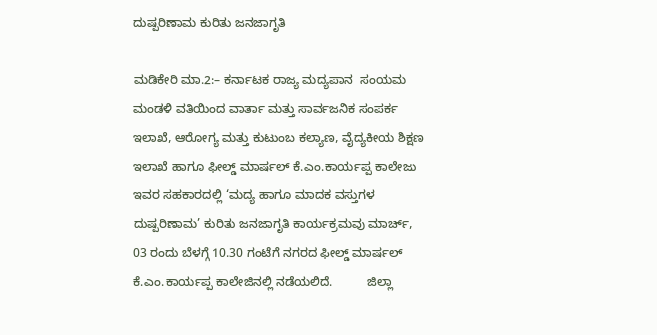ದುಷ್ಪರಿಣಾಮ ಕುರಿತು ಜನಜಾಗೃತಿ

ಮಡಿಕೇರಿ ಮಾ.2:– ಕರ್ನಾಟಕ ರಾಜ್ಯ ಮದ್ಯಪಾನ  ಸಂಯಮ ಮಂಡಳಿ ವತಿಯಿಂದ ವಾರ್ತಾ ಮತ್ತು ಸಾರ್ವಜನಿಕ ಸಂಪರ್ಕ ಇಲಾಖೆ, ಆರೋಗ್ಯ ಮತ್ತು ಕುಟುಂಬ ಕಲ್ಯಾಣ, ವೈದ್ಯಕೀಯ ಶಿಕ್ಷಣ ಇಲಾಖೆ ಹಾಗೂ ಫೀಲ್ಡ್ ಮಾರ್ಷಲ್ ಕೆ.ಎಂ.ಕಾರ್ಯಪ್ಪ ಕಾಲೇಜು ಇವರ ಸಹಕಾರದಲ್ಲಿ ‘ಮದ್ಯ ಹಾಗೂ ಮಾದಕ ವಸ್ತುಗಳ ದುಷ್ಪರಿಣಾಮ’ ಕುರಿತು ಜನಜಾಗೃತಿ ಕಾರ್ಯಕ್ರಮವು ಮಾರ್ಚ್, 03 ರಂದು ಬೆಳಗ್ಗೆ 10.30 ಗಂಟೆಗೆ ನಗರದ ಫೀಲ್ಡ್ ಮಾರ್ಷಲ್ ಕೆ.ಎಂ.ಕಾರ್ಯಪ್ಪ ಕಾಲೇಜಿನಲ್ಲಿ ನಡೆಯಲಿದೆ.          ಜಿಲ್ಲಾ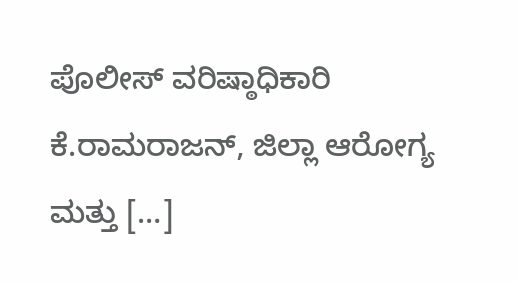ಪೊಲೀಸ್ ವರಿಷ್ಠಾಧಿಕಾರಿ ಕೆ.ರಾಮರಾಜನ್, ಜಿಲ್ಲಾ ಆರೋಗ್ಯ ಮತ್ತು […]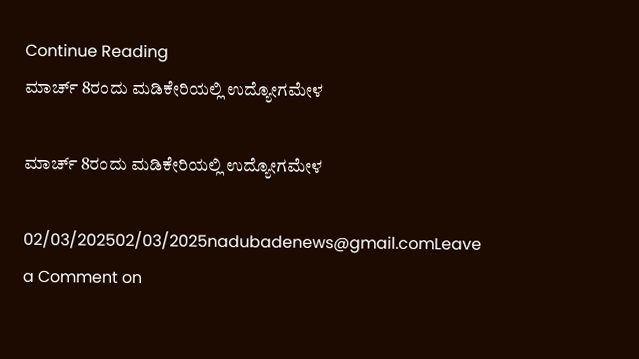Continue Reading
ಮಾರ್ಚ್‌ 8ರಂದು ಮಡಿಕೇರಿಯಲ್ಲಿ ಉದ್ಯೋಗಮೇಳ

ಮಾರ್ಚ್‌ 8ರಂದು ಮಡಿಕೇರಿಯಲ್ಲಿ ಉದ್ಯೋಗಮೇಳ

02/03/202502/03/2025nadubadenews@gmail.comLeave a Comment on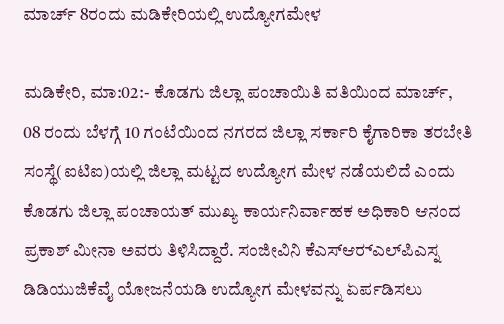ಮಾರ್ಚ್‌ 8ರಂದು ಮಡಿಕೇರಿಯಲ್ಲಿ ಉದ್ಯೋಗಮೇಳ

ಮಡಿಕೇರಿ, ಮಾ:02:- ಕೊಡಗು ಜಿಲ್ಲಾ ಪಂಚಾಯಿತಿ ವತಿಯಿಂದ ಮಾರ್ಚ್, 08 ರಂದು ಬೆಳಗ್ಗೆ 10 ಗಂಟೆಯಿಂದ ನಗರದ ಜಿಲ್ಲಾ ಸರ್ಕಾರಿ ಕೈಗಾರಿಕಾ ತರಬೇತಿ ಸಂಸ್ಥೆ(ಐಟಿಐ)ಯಲ್ಲಿ ಜಿಲ್ಲಾ ಮಟ್ಟದ ಉದ್ಯೋಗ ಮೇಳ ನಡೆಯಲಿದೆ ಎಂದು ಕೊಡಗು ಜಿಲ್ಲಾ ಪಂಚಾಯತ್ ಮುಖ್ಯ ಕಾರ್ಯನಿರ್ವಾಹಕ ಅಧಿಕಾರಿ ಆನಂದ ಪ್ರಕಾಶ್ ಮೀನಾ ಅವರು ತಿಳಿಸಿದ್ದಾರೆ. ಸಂಜೀವಿನಿ ಕೆಎಸ್‍ಆರ್‍ಎಲ್‍ಪಿಎಸ್ನ ಡಿಡಿಯುಜಿಕೆವೈ ಯೋಜನೆಯಡಿ ಉದ್ಯೋಗ ಮೇಳವನ್ನು ಏರ್ಪಡಿಸಲು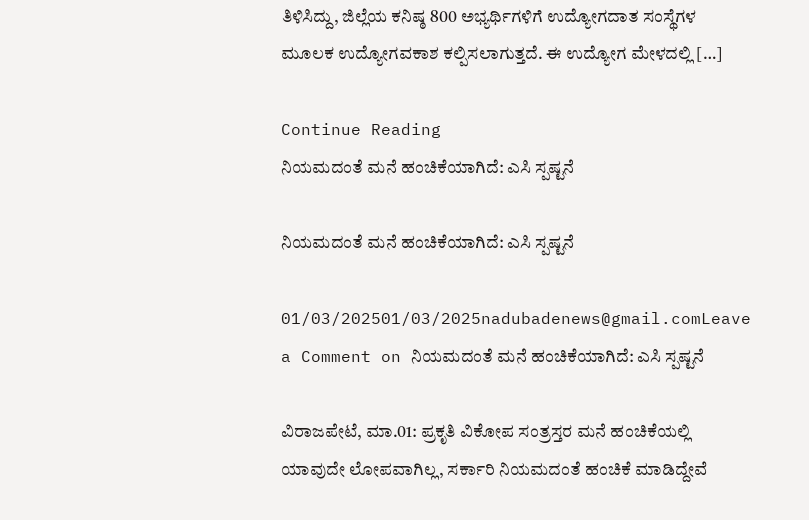ತಿಳಿಸಿದ್ದು, ಜಿಲ್ಲೆಯ ಕನಿಷ್ಠ 800 ಅಭ್ಯರ್ಥಿಗಳಿಗೆ ಉದ್ಯೋಗದಾತ ಸಂಸ್ಥೆಗಳ ಮೂಲಕ ಉದ್ಯೋಗವಕಾಶ ಕಲ್ಪಿಸಲಾಗುತ್ತದೆ. ಈ ಉದ್ಯೋಗ ಮೇಳದಲ್ಲಿ […]

Continue Reading
ನಿಯಮದಂತೆ ಮನೆ ಹಂಚಿಕೆಯಾಗಿದೆ: ಎಸಿ ಸ್ಪಷ್ಟನೆ

ನಿಯಮದಂತೆ ಮನೆ ಹಂಚಿಕೆಯಾಗಿದೆ: ಎಸಿ ಸ್ಪಷ್ಟನೆ

01/03/202501/03/2025nadubadenews@gmail.comLeave a Comment on ನಿಯಮದಂತೆ ಮನೆ ಹಂಚಿಕೆಯಾಗಿದೆ: ಎಸಿ ಸ್ಪಷ್ಟನೆ

ವಿರಾಜಪೇಟೆ, ಮಾ.01: ಪ್ರಕೃತಿ ವಿಕೋಪ ಸಂತ್ರಸ್ತರ ಮನೆ ಹಂಚಿಕೆಯಲ್ಲಿ ಯಾವುದೇ ಲೋಪವಾಗಿಲ್ಲ, ಸರ್ಕಾರಿ ನಿಯಮದಂತೆ ಹಂಚಿಕೆ ಮಾಡಿದ್ದೇವೆ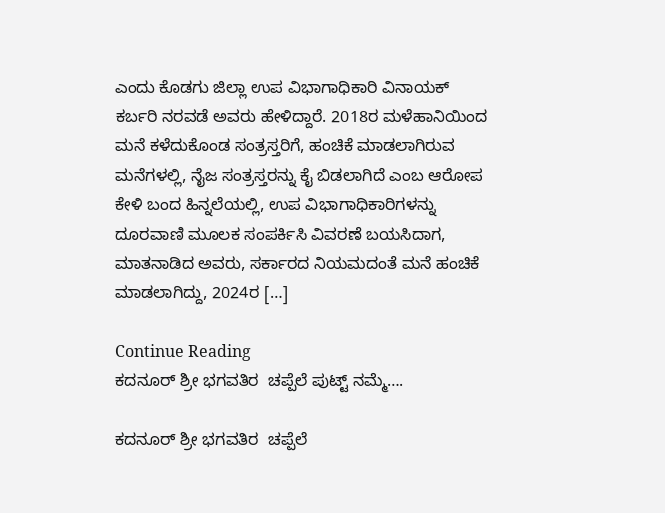ಎಂದು ಕೊಡಗು ಜಿಲ್ಲಾ ಉಪ ವಿಭಾಗಾಧಿಕಾರಿ ವಿನಾಯಕ್‌ ಕರ್ಬರಿ ನರವಡೆ ಅವರು ಹೇಳಿದ್ದಾರೆ. 2018ರ ಮಳೆಹಾನಿಯಿಂದ ಮನೆ ಕಳೆದುಕೊಂಡ ಸಂತ್ರಸ್ತರಿಗೆ, ಹಂಚಿಕೆ ಮಾಡಲಾಗಿರುವ ಮನೆಗಳಲ್ಲಿ, ನೈಜ ಸಂತ್ರಸ್ತರನ್ನು ಕೈ ಬಿಡಲಾಗಿದೆ ಎಂಬ ಆರೋಪ ಕೇಳಿ ಬಂದ ಹಿನ್ನಲೆಯಲ್ಲಿ, ಉಪ ವಿಭಾಗಾಧಿಕಾರಿಗಳನ್ನು ದೂರವಾಣಿ ಮೂಲಕ ಸಂಪರ್ಕಿಸಿ ವಿವರಣೆ ಬಯಸಿದಾಗ,  ಮಾತನಾಡಿದ ಅವರು, ಸರ್ಕಾರದ ನಿಯಮದಂತೆ ಮನೆ ಹಂಚಿಕೆ ಮಾಡಲಾಗಿದ್ದು, 2024ರ […]

Continue Reading
ಕದನೂರ್ ಶ್ರೀ ಭಗವತಿರ  ಚಪ್ಪೆಲೆ ಪುಟ್ಟ್‌ ನಮ್ಮೆ….

ಕದನೂರ್ ಶ್ರೀ ಭಗವತಿರ  ಚಪ್ಪೆಲೆ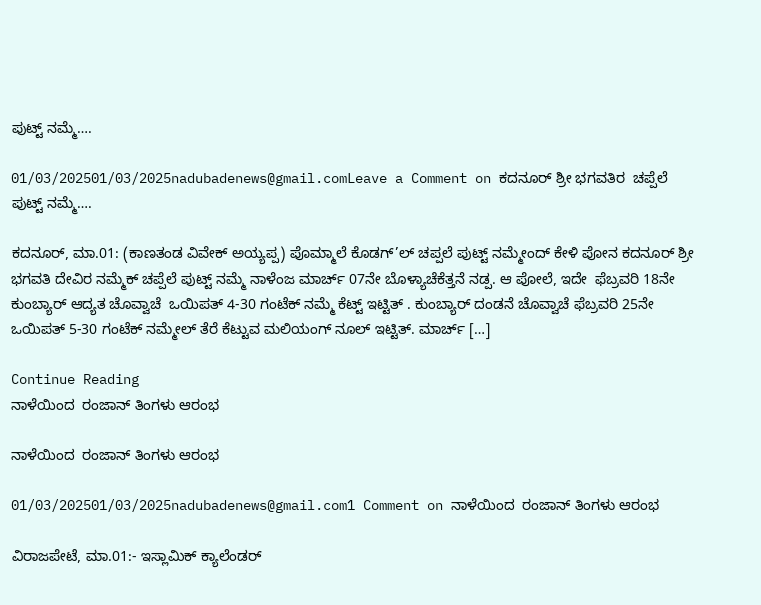ಪುಟ್ಟ್‌ ನಮ್ಮೆ….

01/03/202501/03/2025nadubadenews@gmail.comLeave a Comment on ಕದನೂರ್ ಶ್ರೀ ಭಗವತಿರ  ಚಪ್ಪೆಲೆ ಪುಟ್ಟ್‌ ನಮ್ಮೆ….

ಕದನೂರ್‌, ಮಾ.01: (ಕಾಣತಂಡ ವಿವೇಕ್‌ ಅಯ್ಯಪ್ಪ) ಪೊಮ್ಮಾಲೆ ಕೊಡಗ್’ಲ್ ಚಪ್ಪಲೆ ಪುಟ್ಟ್ ನಮ್ಮೇಂದ್ ಕೇಳಿ ಪೋನ ಕದನೂರ್ ಶ್ರೀ ಭಗವತಿ ದೇವಿರ ನಮ್ಮೆಕ್ ಚಪ್ಪೆಲೆ ಪುಟ್ಟ್‌ ನಮ್ಮೆ ನಾಳೆಂಜ ಮಾರ್ಚ್‌ 07ನೇ ಬೊಳ್ಯಾಚೆಕೆತ್ತನೆ ನಡ್ಪ. ಆ ಪೋಲೆ, ಇದೇ  ಫೆಬ್ರವರಿ 18ನೇ ಕುಂಬ್ಯಾರ್ ಆದ್ಯತ ಚೊವ್ವಾಚೆ  ಒಯಿಪತ್ 4-30 ಗಂಟೆಕ್ ನಮ್ಮೆ ಕೆಟ್ಟ್ ಇಟ್ಟಿತ್‌ . ಕುಂಬ್ಯಾರ್ ದಂಡನೆ ಚೊವ್ವಾಚೆ ಫೆಬ್ರವರಿ 25ನೇ ಒಯಿಪತ್ 5-30 ಗಂಟೆಕ್ ನಮ್ಮೇಲ್ ತೆರೆ ಕೆಟ್ಟುವ ಮಲಿಯಂಗ್ ನೂಲ್ ಇಟ್ಟಿತ್. ಮಾರ್ಚ್ […]

Continue Reading
ನಾಳೆಯಿಂದ  ರಂಜಾನ್ ತಿಂಗಳು ಆರಂಭ

ನಾಳೆಯಿಂದ  ರಂಜಾನ್ ತಿಂಗಳು ಆರಂಭ

01/03/202501/03/2025nadubadenews@gmail.com1 Comment on ನಾಳೆಯಿಂದ  ರಂಜಾನ್ ತಿಂಗಳು ಆರಂಭ

ವಿರಾಜಪೇಟೆ, ಮಾ.01:- ಇಸ್ಲಾಮಿಕ್ ಕ್ಯಾಲೆಂಡರ್‌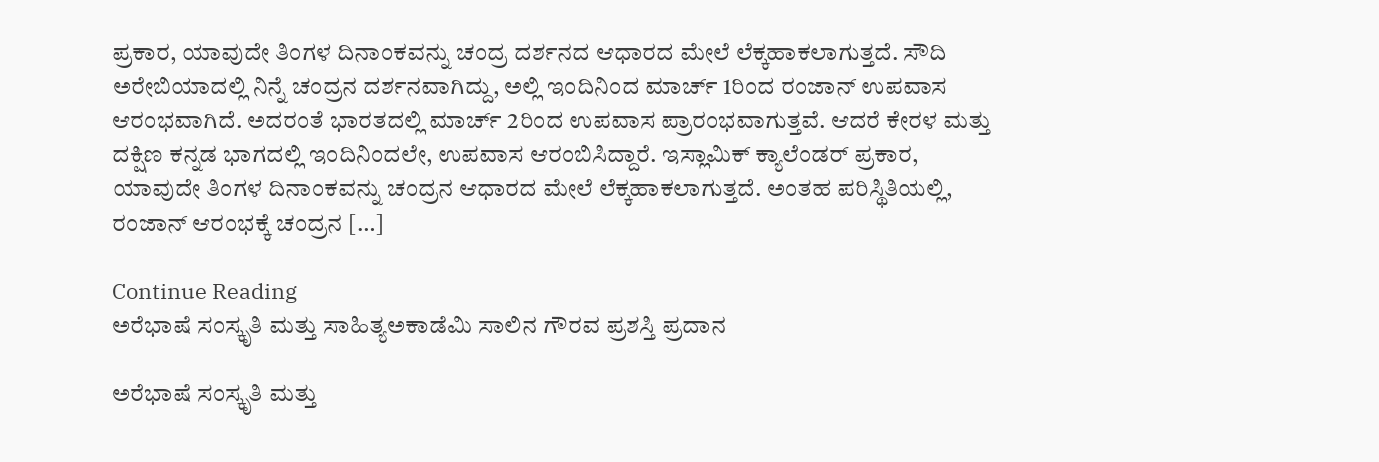ಪ್ರಕಾರ, ಯಾವುದೇ ತಿಂಗಳ ದಿನಾಂಕವನ್ನು ಚಂದ್ರ ದರ್ಶನದ ಆಧಾರದ ಮೇಲೆ ಲೆಕ್ಕಹಾಕಲಾಗುತ್ತದೆ. ಸೌದಿ ಅರೇಬಿಯಾದಲ್ಲಿ ನಿನ್ನೆ ಚಂದ್ರನ ದರ್ಶನವಾಗಿದ್ದು, ಅಲ್ಲಿ ಇಂದಿನಿಂದ ಮಾರ್ಚ್ 1ರಿಂದ ರಂಜಾನ್ ಉಪವಾಸ ಆರಂಭವಾಗಿದೆ. ಅದರಂತೆ ಭಾರತದಲ್ಲಿ ಮಾರ್ಚ್ 2ರಿಂದ ಉಪವಾಸ ಪ್ರಾರಂಭವಾಗುತ್ತವೆ. ಆದರೆ ಕೇರಳ ಮತ್ತು ದಕ್ಷಿಣ ಕನ್ನಡ ಭಾಗದಲ್ಲಿ ಇಂದಿನಿಂದಲೇ, ಉಪವಾಸ ಆರಂಬಿಸಿದ್ದಾರೆ. ಇಸ್ಲಾಮಿಕ್ ಕ್ಯಾಲೆಂಡರ್‌ ಪ್ರಕಾರ, ಯಾವುದೇ ತಿಂಗಳ ದಿನಾಂಕವನ್ನು ಚಂದ್ರನ ಆಧಾರದ ಮೇಲೆ ಲೆಕ್ಕಹಾಕಲಾಗುತ್ತದೆ. ಅಂತಹ ಪರಿಸ್ಥಿತಿಯಲ್ಲಿ, ರಂಜಾನ್ ಆರಂಭಕ್ಕೆ ಚಂದ್ರನ […]

Continue Reading
ಅರೆಭಾಷೆ ಸಂಸ್ಕೃತಿ ಮತ್ತು ಸಾಹಿತ್ಯಅಕಾಡೆಮಿ ಸಾಲಿನ ಗೌರವ ಪ್ರಶಸ್ತಿ ಪ್ರದಾನ

ಅರೆಭಾಷೆ ಸಂಸ್ಕೃತಿ ಮತ್ತು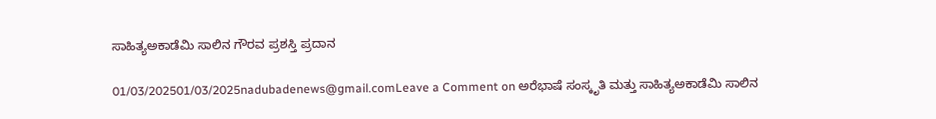ಸಾಹಿತ್ಯಅಕಾಡೆಮಿ ಸಾಲಿನ ಗೌರವ ಪ್ರಶಸ್ತಿ ಪ್ರದಾನ

01/03/202501/03/2025nadubadenews@gmail.comLeave a Comment on ಅರೆಭಾಷೆ ಸಂಸ್ಕೃತಿ ಮತ್ತು ಸಾಹಿತ್ಯಅಕಾಡೆಮಿ ಸಾಲಿನ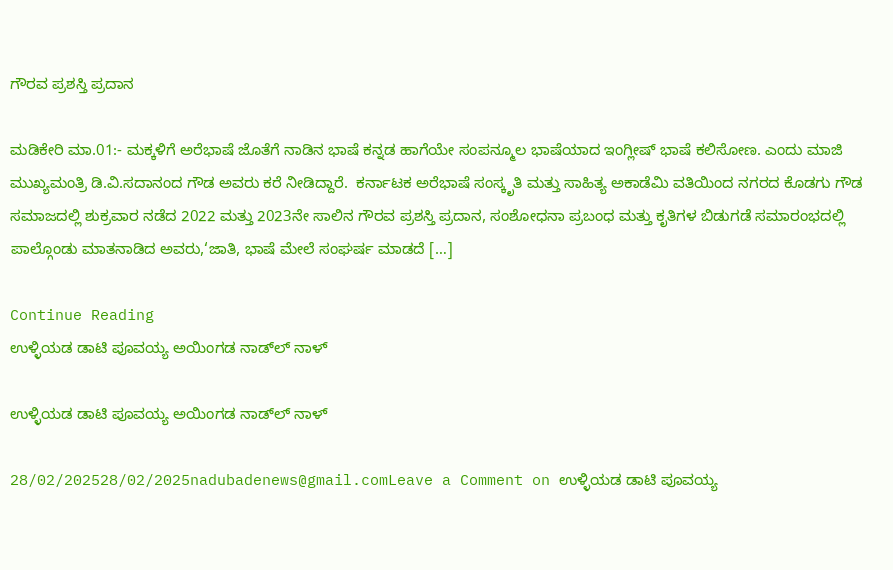ಗೌರವ ಪ್ರಶಸ್ತಿ ಪ್ರದಾನ

ಮಡಿಕೇರಿ ಮಾ.01:- ಮಕ್ಕಳಿಗೆ ಅರೆಭಾಷೆ ಜೊತೆಗೆ ನಾಡಿನ ಭಾಷೆ ಕನ್ನಡ ಹಾಗೆಯೇ ಸಂಪನ್ಮೂಲ ಭಾಷೆಯಾದ ಇಂಗ್ಲೀಷ್ ಭಾಷೆ ಕಲಿಸೋಣ. ಎಂದು ಮಾಜಿ ಮುಖ್ಯಮಂತ್ರಿ ಡಿ.ವಿ.ಸದಾನಂದ ಗೌಡ ಅವರು ಕರೆ ನೀಡಿದ್ದಾರೆ.  ಕರ್ನಾಟಕ ಅರೆಭಾಷೆ ಸಂಸ್ಕೃತಿ ಮತ್ತು ಸಾಹಿತ್ಯ ಅಕಾಡೆಮಿ ವತಿಯಿಂದ ನಗರದ ಕೊಡಗು ಗೌಡ ಸಮಾಜದಲ್ಲಿ ಶುಕ್ರವಾರ ನಡೆದ 2022 ಮತ್ತು 2023ನೇ ಸಾಲಿನ ಗೌರವ ಪ್ರಶಸ್ತಿ ಪ್ರದಾನ, ಸಂಶೋಧನಾ ಪ್ರಬಂಧ ಮತ್ತು ಕೃತಿಗಳ ಬಿಡುಗಡೆ ಸಮಾರಂಭದಲ್ಲಿ ಪಾಲ್ಗೊಂಡು ಮಾತನಾಡಿದ ಅವರು,‘ಜಾತಿ, ಭಾಷೆ ಮೇಲೆ ಸಂಘರ್ಷ ಮಾಡದೆ […]

Continue Reading
ಉಳ್ಳಿಯಡ ಡಾಟಿ ಪೂವಯ್ಯ ಅಯಿಂಗಡ ನಾಡ್‌ಲ್‌ ನಾಳ್‌

ಉಳ್ಳಿಯಡ ಡಾಟಿ ಪೂವಯ್ಯ ಅಯಿಂಗಡ ನಾಡ್‌ಲ್‌ ನಾಳ್‌

28/02/202528/02/2025nadubadenews@gmail.comLeave a Comment on ಉಳ್ಳಿಯಡ ಡಾಟಿ ಪೂವಯ್ಯ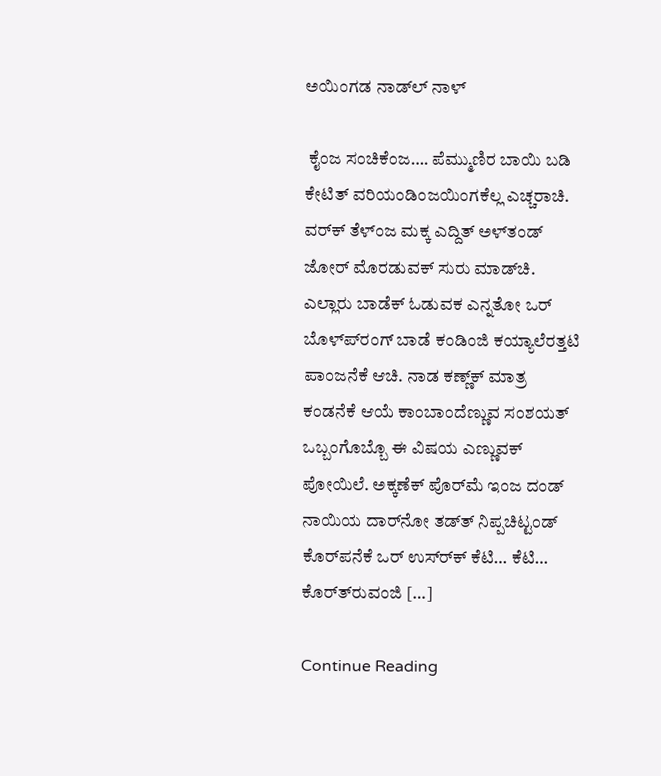ಅಯಿಂಗಡ ನಾಡ್‌ಲ್‌ ನಾಳ್‌

 ಕೈಂಜ ಸಂಚಿಕೆಂಜ…. ಪೆಮ್ಮುಣಿರ ಬಾಯಿ ಬಡಿ ಕೇಟಿತ್ ವರಿಯಂಡಿಂಜಯಿಂಗಕೆಲ್ಲ ಎಚ್ಚರಾಚಿ. ವರ್‌ಕ್ ತೆಳ್ಂಜ ಮಕ್ಕ ಎದ್ದಿತ್ ಅಳ್‌ತಂಡ್ ಜೋರ್ ಮೊರಡುವಕ್ ಸುರು ಮಾಡ್‌ಚಿ. ಎಲ್ಲಾರು ಬಾಡೆಕ್ ಓಡುವಕ ಎನ್ನತೋ ಒರ್ ಬೊಳ್‌ಪ್‌ರಂಗ್ ಬಾಡೆ ಕಂಡಿಂಜಿ ಕಯ್ಯಾಲೆರತ್ತಟಿ ಪಾಂಜನೆಕೆ ಆಚಿ. ನಾಡ ಕಣ್ಣ್‌ಕ್ ಮಾತ್ರ ಕಂಡನೆಕೆ ಆಯೆ ಕಾಂಬಾಂದೆಣ್ಣುವ ಸಂಶಯತ್ ಒಬ್ಬಂಗೊಬ್ಬೊ ಈ ವಿಷಯ ಎಣ್ಣುವಕ್ ಪೋಯಿಲೆ. ಅಕ್ಕಣೆಕ್ ಪೊರ್‌ಮೆ ಇಂಜ ದಂಡ್ ನಾಯಿಯ ದಾರ್‌ನೋ ತಡ್‌ತ್ ನಿಪ್ಪಚಿಟ್ಟಂಡ್ ಕೊರ್‌ಪನೆಕೆ ಒರ್ ಉಸ್‌ರ್‌ಕ್ ಕೆಟಿ… ಕೆಟಿ… ಕೊರ್‌ತ್‌ರುವಂಜಿ […]

Continue Reading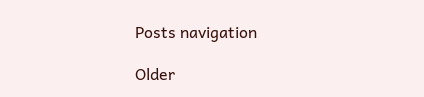Posts navigation

Older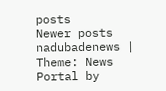posts
Newer posts
nadubadenews | Theme: News Portal by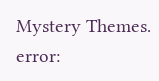Mystery Themes.
error: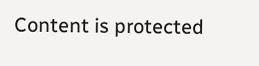Content is protected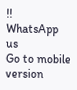!!
WhatsApp us
Go to mobile version